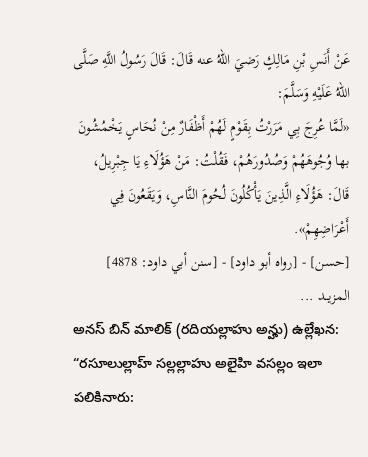عَنْ أَنَسِ بْنِ مَالِكٍ رَضيَ اللهُ عنه قَالَ: قَالَ رَسُولُ اللَّهِ صَلَّى اللهُ عَلَيْهِ وَسَلَّمَ:
«لَمَّا عُرِجَ بِي مَرَرْتُ بِقَوْمٍ لَهُمْ أَظْفَارٌ مِنْ نُحَاسٍ يَخْمُشُونَ بها وُجُوهَهُمْ وَصُدُورَهُمْ، فَقُلْتُ: مَنْ هَؤُلَاءِ يَا جِبْرِيلُ، قَالَ: هَؤُلَاءِ الَّذِينَ يَأْكُلُونَ لُحُومَ النَّاسِ، وَيَقَعُونَ فِي أَعْرَاضِهِمْ».
[حسن] - [رواه أبو داود] - [سنن أبي داود: 4878]
المزيــد ...
అనస్ బిన్ మాలిక్ (రదియల్లాహు అన్హు) ఉల్లేఖన: “రసూలుల్లాహ్ సల్లల్లాహు అలైహి వసల్లం ఇలా పలికినారు: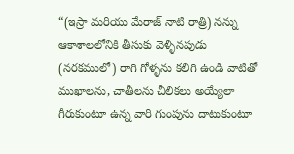“(ఇస్రా మరియు మేరాజ్ నాటి రాత్రి) నన్ను ఆకాశాలలోనికి తీసుకు వెళ్ళినపుడు (నరకములో) రాగి గోళ్ళను కలిగి ఉండి వాటితో ముఖాలను, చాతీలను చీలికలు అయ్యేలా గీరుకుంటూ ఉన్న వారి గుంపును దాటుకుంటూ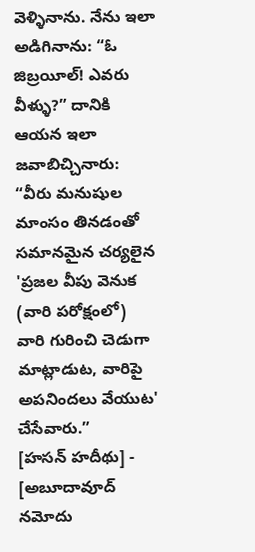వెళ్ళినాను. నేను ఇలా అడిగినాను: “ఓ జిబ్రయీల్! ఎవరు వీళ్ళు?” దానికి ఆయన ఇలా జవాబిచ్చినారు: “వీరు మనుషుల మాంసం తినడంతో సమానమైన చర్యలైన 'ప్రజల వీపు వెనుక (వారి పరోక్షంలో) వారి గురించి చెడుగా మాట్లాడుట, వారిపై అపనిందలు వేయుట' చేసేవారు.”
[హసన్ హదీథు] - [అబూదావూద్ నమోదు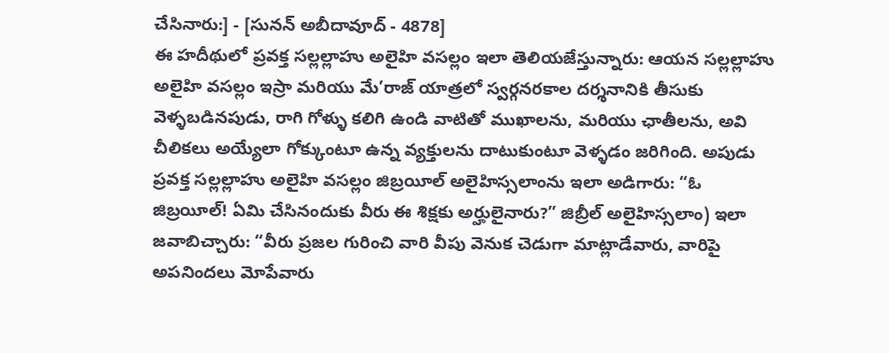చేసినారు:] - [సునన్ అబీదావూద్ - 4878]
ఈ హదీథులో ప్రవక్త సల్లల్లాహు అలైహి వసల్లం ఇలా తెలియజేస్తున్నారు: ఆయన సల్లల్లాహు అలైహి వసల్లం ఇస్రా మరియు మే’రాజ్ యాత్రలో స్వర్గనరకాల దర్శనానికి తీసుకు వెళ్ళబడినపుడు, రాగి గోళ్ళు కలిగి ఉండి వాటితో ముఖాలను, మరియు ఛాతీలను, అవి చీలికలు అయ్యేలా గోక్కుంటూ ఉన్న వ్యక్తులను దాటుకుంటూ వెళ్ళడం జరిగింది. అపుడు ప్రవక్త సల్లల్లాహు అలైహి వసల్లం జిబ్రయీల్ అలైహిస్సలాంను ఇలా అడిగారు: “ఓ జిబ్రయీల్! ఏమి చేసినందుకు వీరు ఈ శిక్షకు అర్హులైనారు?” జిబ్రీల్ అలైహిస్సలాం) ఇలా జవాబిచ్చారు: “వీరు ప్రజల గురించి వారి వీపు వెనుక చెడుగా మాట్లాడేవారు, వారిపై అపనిందలు మోపేవారు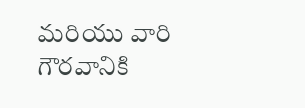మరియు వారి గౌరవానికి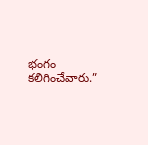భంగం కలిగించేవారు.”